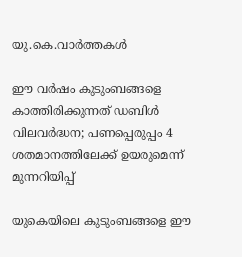യു.കെ.വാര്‍ത്തകള്‍

ഈ വര്‍ഷം കുടുംബങ്ങളെ കാത്തിരിക്കുന്നത് ഡബിള്‍ വിലവര്‍ദ്ധന; പണപ്പെരുപ്പം 4 ശതമാനത്തിലേക്ക് ഉയരുമെന്ന് മുന്നറിയിപ്പ്

യുകെയിലെ കുടുംബങ്ങളെ ഈ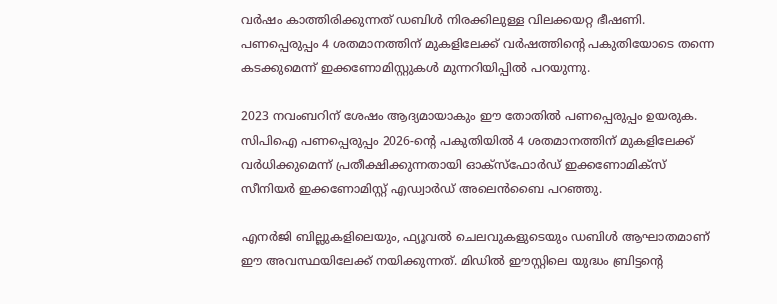വര്‍ഷം കാത്തിരിക്കുന്നത് ഡബിള്‍ നിരക്കിലുള്ള വിലക്കയറ്റ ഭീഷണി. പണപ്പെരുപ്പം 4 ശതമാനത്തിന് മുകളിലേക്ക് വര്‍ഷത്തിന്റെ പകുതിയോടെ തന്നെ കടക്കുമെന്ന് ഇക്കണോമിസ്റ്റുകള്‍ മുന്നറിയിപ്പില്‍ പറയുന്നു.

2023 നവംബറിന് ശേഷം ആദ്യമായാകും ഈ തോതില്‍ പണപ്പെരുപ്പം ഉയരുക. സിപിഐ പണപ്പെരുപ്പം 2026-ന്റെ പകുതിയില്‍ 4 ശതമാനത്തിന് മുകളിലേക്ക് വര്‍ധിക്കുമെന്ന് പ്രതീക്ഷിക്കുന്നതായി ഓക്‌സ്‌ഫോര്‍ഡ് ഇക്കണോമിക്‌സ് സീനിയര്‍ ഇക്കണോമിസ്റ്റ് എഡ്വാര്‍ഡ് അലെന്‍ബൈ പറഞ്ഞു.

എനര്‍ജി ബില്ലുകളിലെയും, ഫ്യൂവല്‍ ചെലവുകളുടെയും ഡബിള്‍ ആഘാതമാണ് ഈ അവസ്ഥയിലേക്ക് നയിക്കുന്നത്. മിഡില്‍ ഈസ്റ്റിലെ യുദ്ധം ബ്രിട്ടന്റെ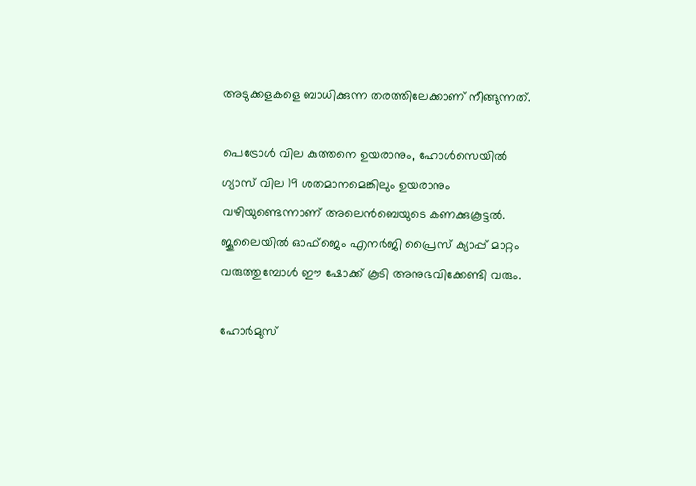അടുക്കളകളെ ബാധിക്കുന്ന തരത്തിലേക്കാണ് നീങ്ങുന്നത്.

പെട്രോള്‍ വില കുത്തനെ ഉയരാനും, ഹോള്‍സെയില്‍ ഗ്യാസ് വില 19 ശതമാനമെങ്കിലും ഉയരാനും വഴിയുണ്ടെന്നാണ് അലെന്‍ബെയുടെ കണക്കുകൂട്ടല്‍. ജൂലൈയില്‍ ഓഫ്‌ജെം എനര്‍ജി പ്രൈസ് ക്യാപ്പ് മാറ്റം വരുത്തുമ്പോള്‍ ഈ ഷോക്ക് കൂടി അനുഭവിക്കേണ്ടി വരും.

ഹോര്‍മുസ്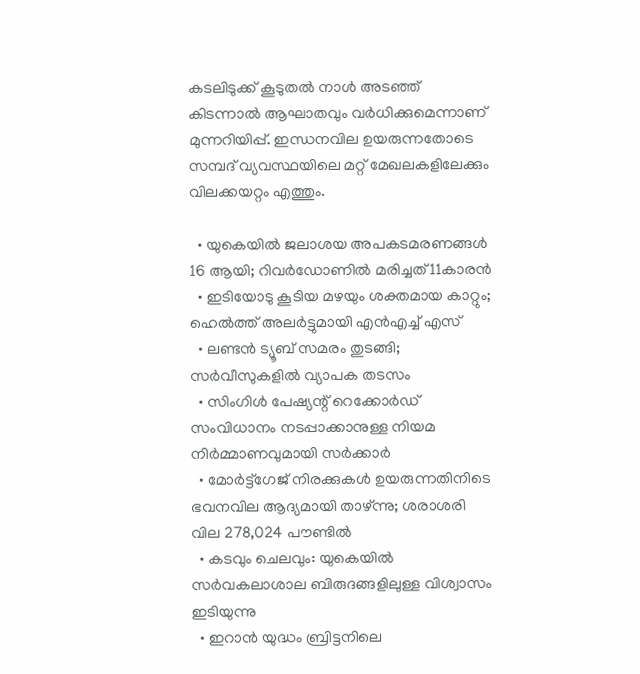കടലിടുക്ക് കൂടുതല്‍ നാള്‍ അടഞ്ഞ് കിടന്നാല്‍ ആഘാതവും വര്‍ധിക്കുമെന്നാണ് മുന്നറിയിപ്പ്. ഇന്ധനവില ഉയരുന്നതോടെ സമ്പദ് വ്യവസ്ഥയിലെ മറ്റ് മേഖലകളിലേക്കും വിലക്കയറ്റം എത്തും.

  • യുകെയില്‍ ജലാശയ അപകടമരണങ്ങള്‍ 16 ആയി; റിവര്‍ഡോണില്‍ മരിച്ചത് 11കാരന്‍
  • ഇടിയോടു കൂടിയ മഴയും ശക്തമായ കാറ്റും; ഹെല്‍ത്ത് അലര്‍ട്ടുമായി എന്‍എച്ച് എസ്
  • ലണ്ടന്‍ ട്യൂബ് സമരം തുടങ്ങി; സര്‍വീസുകളില്‍ വ്യാപക തടസം
  • സിംഗിള്‍ പേഷ്യന്റ് റെക്കോര്‍ഡ് സംവിധാനം നടപ്പാക്കാനുള്ള നിയമ നിര്‍മ്മാണവുമായി സര്‍ക്കാര്‍
  • മോര്‍ട്ട്‌ഗേജ് നിരക്കുകള്‍ ഉയരുന്നതിനിടെ ഭവനവില ആദ്യമായി താഴ്ന്നു; ശരാശരി വില 278,024 പൗണ്ടില്‍
  • കടവും ചെലവും: യുകെയില്‍ സര്‍വകലാശാല ബിരുദങ്ങളിലുള്ള വിശ്വാസം ഇടിയുന്നു
  • ഇറാന്‍ യുദ്ധം ബ്രിട്ടനിലെ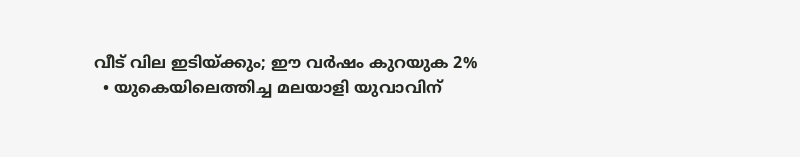വീട് വില ഇടിയ്ക്കും; ഈ വര്‍ഷം കുറയുക 2%
  • യുകെയിലെത്തിച്ച മലയാളി യുവാവിന്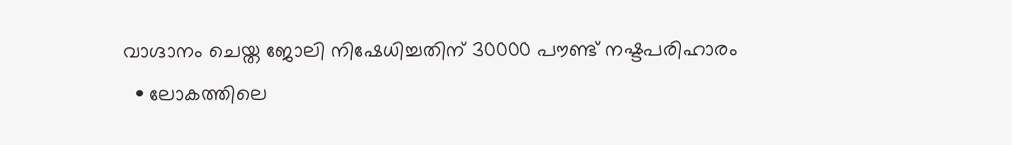വാഗ്ദാനം ചെയ്ത ജോലി നിഷേധിച്ചതിന് 30000 പൗണ്ട് നഷ്ടപരിഹാരം
  • ലോകത്തിലെ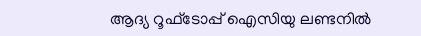ആദ്യ റൂഫ്ടോപ്പ് ഐസിയു ലണ്ടനില്‍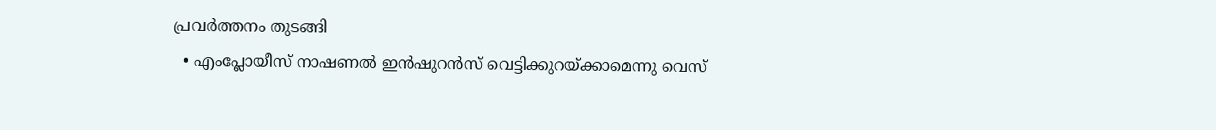പ്രവര്‍ത്തനം തുടങ്ങി
  • എംപ്ലോയീസ് നാഷണല്‍ ഇന്‍ഷുറന്‍സ് വെട്ടിക്കുറയ്ക്കാമെന്നു വെസ്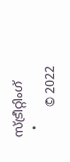സ്ട്രീറ്റിംഗ്
  •
        © 2022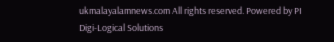ukmalayalamnews.com All rights reserved. Powered by PI Digi-Logical Solutions